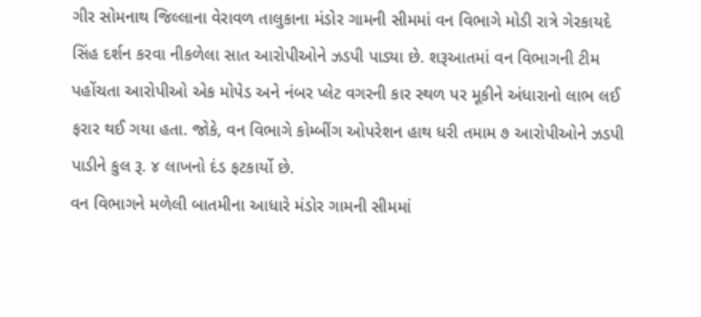ગીર સોમનાથ જિલ્લાના વેરાવળ તાલુકાના મંડોર ગામની સીમમાં વન વિભાગે મોડી રાત્રે ગેરકાયદે સિંહ દર્શન કરવા નીકળેલા સાત આરોપીઓને ઝડપી પાડ્યા છે. શરૂઆતમાં વન વિભાગની ટીમ પહોંચતા આરોપીઓ એક મોપેડ અને નંબર પ્લેટ વગરની કાર સ્થળ પર મૂકીને અંધારાનો લાભ લઈ ફરાર થઈ ગયા હતા. જોકે, વન વિભાગે કોમ્બીંગ ઓપરેશન હાથ ધરી તમામ ૭ આરોપીઓને ઝડપી પાડીને કુલ રૂ. ૪ લાખનો દંડ ફટકાર્યો છે.
વન વિભાગને મળેલી બાતમીના આધારે મંડોર ગામની સીમમાં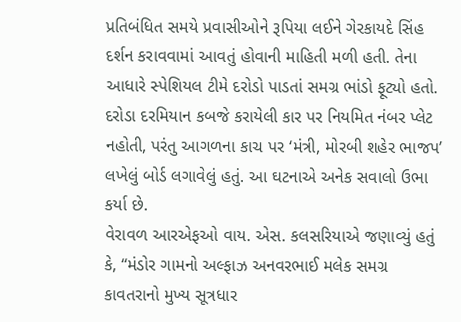પ્રતિબંધિત સમયે પ્રવાસીઓને રૂપિયા લઈને ગેરકાયદે સિંહ દર્શન કરાવવામાં આવતું હોવાની માહિતી મળી હતી. તેના આધારે સ્પેશિયલ ટીમે દરોડો પાડતાં સમગ્ર ભાંડો ફૂટ્યો હતો. દરોડા દરમિયાન કબજે કરાયેલી કાર પર નિયમિત નંબર પ્લેટ નહોતી, પરંતુ આગળના કાચ પર ‘મંત્રી, મોરબી શહેર ભાજપ’ લખેલું બોર્ડ લગાવેલું હતું. આ ઘટનાએ અનેક સવાલો ઉભા કર્યા છે.
વેરાવળ આરએફઓ વાય. એસ. કલસરિયાએ જણાવ્યું હતું કે, “મંડોર ગામનો અલ્ફાઝ અનવરભાઈ મલેક સમગ્ર કાવતરાનો મુખ્ય સૂત્રધાર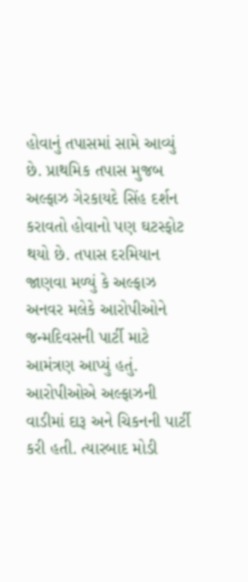હોવાનું તપાસમાં સામે આવ્યું છે. પ્રાથમિક તપાસ મુજબ અલ્ફાઝ ગેરકાયદે સિંહ દર્શન કરાવતો હોવાનો પણ ઘટસ્ફોટ થયો છે. તપાસ દરમિયાન જાણવા મળ્યું કે અલ્ફાઝ અનવર મલેકે આરોપીઓને જન્મદિવસની પાર્ટી માટે આમંત્રણ આપ્યું હતું. આરોપીઓએ અલ્ફાઝની વાડીમાં દારૂ અને ચિકનની પાર્ટી કરી હતી. ત્યારબાદ મોડી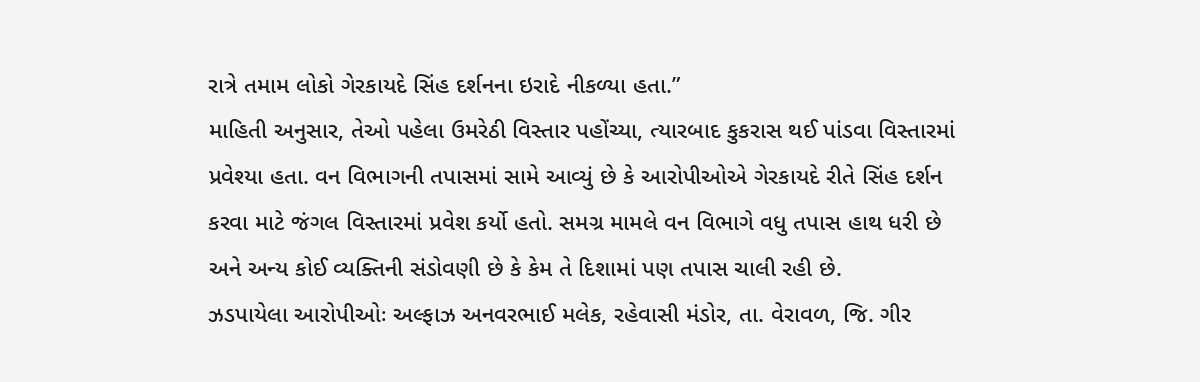રાત્રે તમામ લોકો ગેરકાયદે સિંહ દર્શનના ઇરાદે નીકળ્યા હતા.”
માહિતી અનુસાર, તેઓ પહેલા ઉમરેઠી વિસ્તાર પહોંચ્યા, ત્યારબાદ કુકરાસ થઈ પાંડવા વિસ્તારમાં પ્રવેશ્યા હતા. વન વિભાગની તપાસમાં સામે આવ્યું છે કે આરોપીઓએ ગેરકાયદે રીતે સિંહ દર્શન કરવા માટે જંગલ વિસ્તારમાં પ્રવેશ કર્યો હતો. સમગ્ર મામલે વન વિભાગે વધુ તપાસ હાથ ધરી છે અને અન્ય કોઈ વ્યક્તિની સંડોવણી છે કે કેમ તે દિશામાં પણ તપાસ ચાલી રહી છે.
ઝડપાયેલા આરોપીઓઃ અલ્ફાઝ અનવરભાઈ મલેક, રહેવાસી મંડોર, તા. વેરાવળ, જિ. ગીર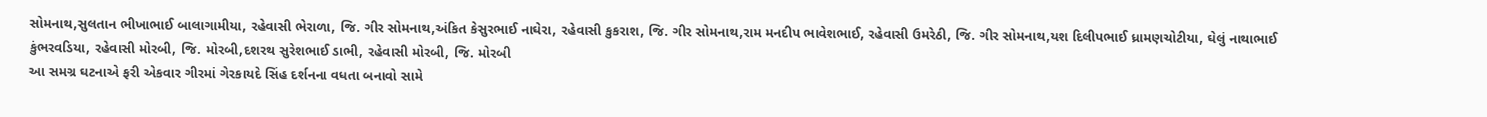સોમનાથ,સુલતાન ભીખાભાઈ બાલાગામીયા, રહેવાસી ભેરાળા, જિ. ગીર સોમનાથ,અંકિત કેસુરભાઈ નાઘેરા, રહેવાસી કુકરાશ, જિ. ગીર સોમનાથ,રામ મનદીપ ભાવેશભાઈ, રહેવાસી ઉમરેઠી, જિ. ગીર સોમનાથ,યશ દિલીપભાઈ ધ્રામણચોટીયા, ઘેલું નાથાભાઈ કુંભરવડિયા, રહેવાસી મોરબી, જિ. મોરબી,દશરથ સુરેશભાઈ ડાભી, રહેવાસી મોરબી, જિ. મોરબી
આ સમગ્ર ઘટનાએ ફરી એકવાર ગીરમાં ગેરકાયદે સિંહ દર્શનના વધતા બનાવો સામે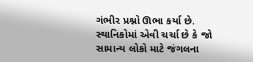ગંભીર પ્રશ્નો ઊભા કર્યા છે. સ્થાનિકોમાં એવી ચર્ચા છે કે જો સામાન્ય લોકો માટે જંગલના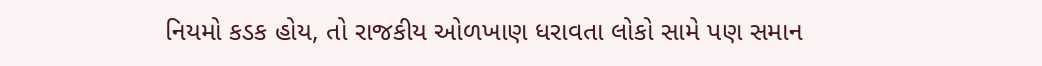નિયમો કડક હોય, તો રાજકીય ઓળખાણ ધરાવતા લોકો સામે પણ સમાન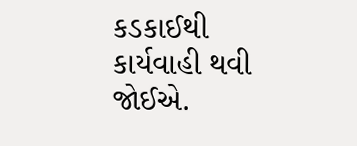કડકાઈથી કાર્યવાહી થવી જોઈએ.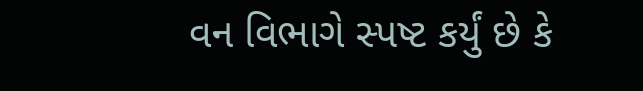વન વિભાગે સ્પષ્ટ કર્યું છે કે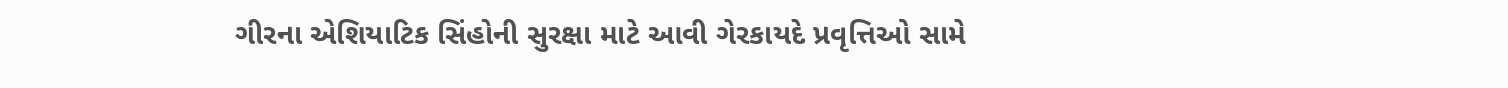ગીરના એશિયાટિક સિંહોની સુરક્ષા માટે આવી ગેરકાયદે પ્રવૃત્તિઓ સામે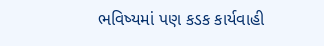ભવિષ્યમાં પણ કડક કાર્યવાહી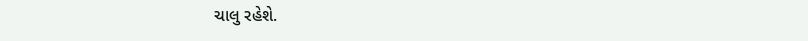ચાલુ રહેશે.